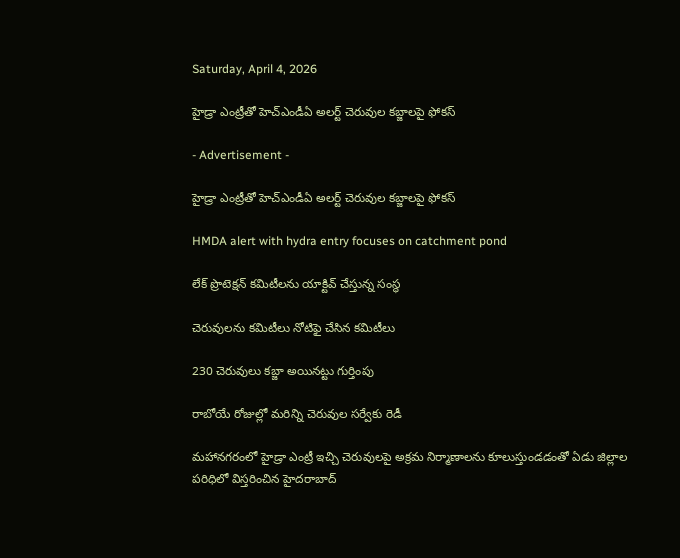Saturday, April 4, 2026

హైడ్రా ఎంట్రీతో హెచ్ఎండీఏ అలర్ట్ చెరువుల కబ్జాలపై ఫోకస్

- Advertisement -

హైడ్రా ఎంట్రీతో హెచ్ఎండీఏ అలర్ట్ చెరువుల కబ్జాలపై ఫోకస్

HMDA alert with hydra entry focuses on catchment pond

లేక్ ప్రొటెక్షన్ కమిటీలను యాక్టివ్ చేస్తున్న సంస్థ

చెరువులను కమిటీలు నోటిఫై చేసిన కమిటీలు

230 చెరువులు కబ్జా అయినట్టు గుర్తింపు

రాబోయే రోజుల్లో మరిన్ని చెరువుల సర్వేకు రెడీ

మహానగరంలో హైడ్రా ఎంట్రీ ఇచ్చి చెరువులపై అక్రమ నిర్మాణాలను కూలుస్తుండడంతో ఏడు జిల్లాల పరిధిలో విస్తరించిన హైదరాబాద్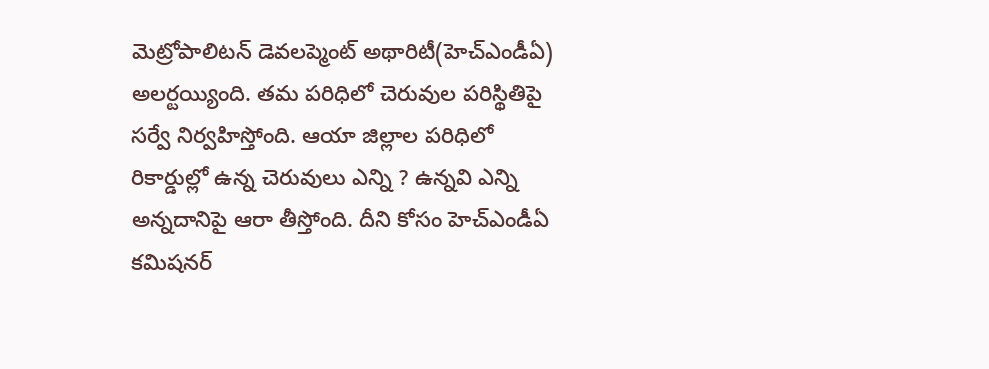మెట్రోపాలిటన్ డెవలప్మెంట్ అథారిటీ(హెచ్ఎండీఏ) అలర్టయ్యింది. తమ పరిధిలో చెరువుల పరిస్థితిపై సర్వే నిర్వహిస్తోంది. ఆయా జిల్లాల పరిధిలో రికార్డుల్లో ఉన్న చెరువులు ఎన్ని ? ఉన్నవి ఎన్ని అన్నదానిపై ఆరా తీస్తోంది. దీని కోసం హెచ్ఎండీఏ కమిషనర్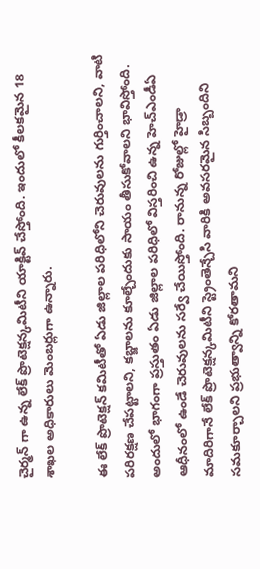చైర్మన్ గా ఉన్న లేక్ ప్రొటెక్షన్కమిటీని యాక్టివ్ చేస్తోంది. ఇందులో కీలకమైన 18 శాఖల అధికారులు మెంబర్లుగా ఉన్నారు.

ఈ లేక్ ప్రొటెక్షన్ కమిటీతో ఏడు జిల్లాల పరిధిలోని చెరువులను గుర్తించాలని, వాటి పరిరక్షణ చేపట్టాలని, కబ్జాలను కూల్చేందుకు సాయం తీసుకోవాలని భావిస్తోంది. అందులో భాగంగా ప్రస్తుతం ఏడు జిల్లాల పరిధిలో విస్తరించి ఉన్న హెచ్ఎండీఏ ఆధీనంలో ఉండే చెరువులను సర్వే చేయిస్తోంది. రానున్న రోజుల్లో హైడ్రా మాదిరిగానే లేక్ ప్రొటెక్షన్కమిటీని స్ట్రెంతెన్చేసి వారికి అవసరమైన సిబ్బందిని సమకూర్చాలని ప్రభుత్వాన్ని కోరతామని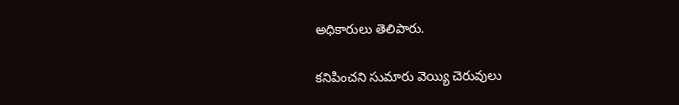అధికారులు తెలిపారు.

కనిపించని సుమారు వెయ్యి చెరువులు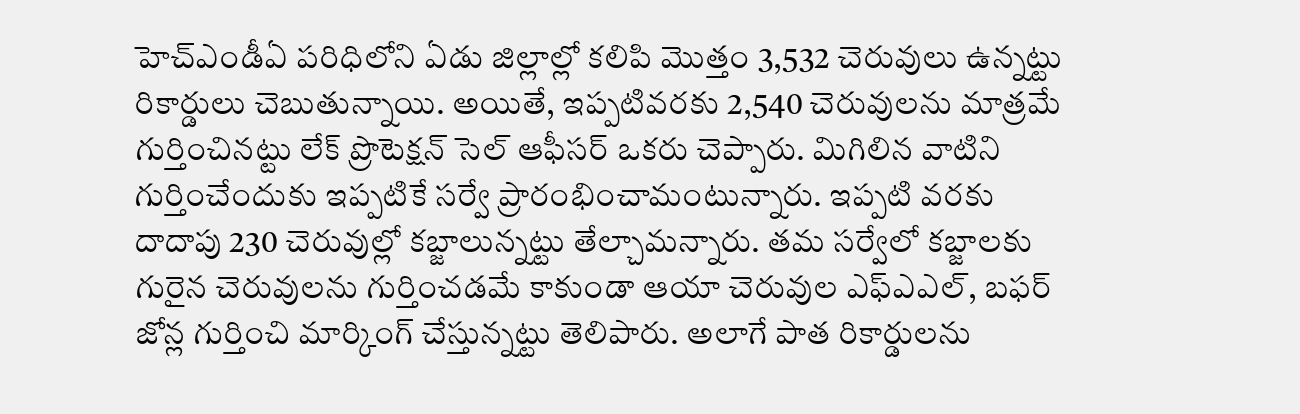హెచ్ఎండీఏ పరిధిలోని ఏడు జిల్లాల్లో కలిపి మొత్తం 3,532 చెరువులు ఉన్నట్టు రికార్డులు చెబుతున్నాయి. అయితే, ఇప్పటివరకు 2,540 చెరువులను మాత్రమే గుర్తించినట్టు లేక్ ప్రొటెక్షన్ సెల్ ఆఫీసర్ ఒకరు చెప్పారు. మిగిలిన వాటిని గుర్తించేందుకు ఇప్పటికే సర్వే ప్రారంభించామంటున్నారు. ఇప్పటి వరకు దాదాపు 230 చెరువుల్లో కబ్జాలున్నట్టు తేల్చామన్నారు. తమ సర్వేలో కబ్జాలకు గురైన చెరువులను గుర్తించడమే కాకుండా ఆయా చెరువుల ఎఫ్ఎఎల్, బఫర్ జోన్ల గుర్తించి మార్కింగ్ చేస్తున్నట్టు తెలిపారు. అలాగే పాత రికార్డులను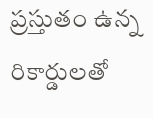ప్రస్తుతం ఉన్న రికార్డులతో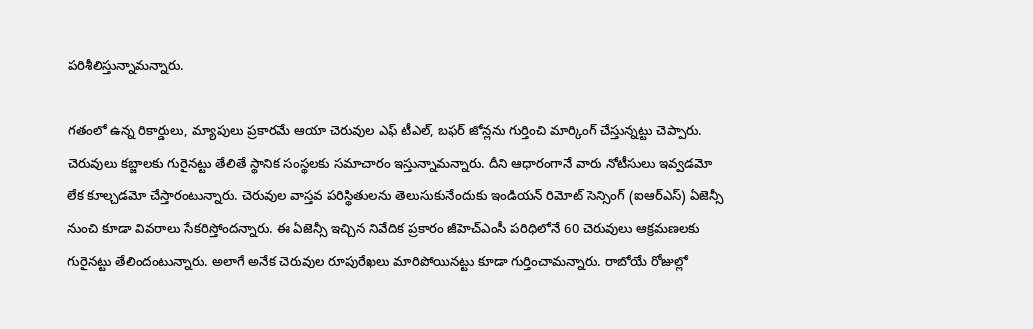పరిశీలిస్తున్నామన్నారు.

గతంలో ఉన్న రికార్డులు, మ్యాపులు ప్రకారమే ఆయా చెరువుల ఎఫ్ టీఎల్, బఫర్ జోన్లను గుర్తించి మార్కింగ్ చేస్తున్నట్టు చెప్పారు. చెరువులు కబ్జాలకు గురైనట్టు తేలితే స్థానిక సంస్థలకు సమాచారం ఇస్తున్నామన్నారు. దీని ఆధారంగానే వారు నోటీసులు ఇవ్వడమో లేక కూల్చడమో చేస్తారంటున్నారు. చెరువుల వాస్తవ పరిస్థితులను తెలుసుకునేందుకు ఇండియన్ రిమోట్ సెన్సింగ్ (ఐఆర్ఎస్) ఏజెన్సీ నుంచి కూడా వివరాలు సేకరిస్తోందన్నారు. ఈ ఏజెన్సీ ఇచ్చిన నివేదిక ప్రకారం జీహెచ్ఎంసీ పరిధిలోనే 60 చెరువులు ఆక్రమణలకు గురైనట్టు తేలిందంటున్నారు. అలాగే అనేక చెరువుల రూపురేఖలు మారిపోయినట్టు కూడా గుర్తించామన్నారు. రాబోయే రోజుల్లో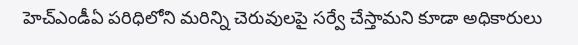హెచ్ఎండీఏ పరిధిలోని మరిన్ని చెరువులపై సర్వే చేస్తామని కూడా అధికారులు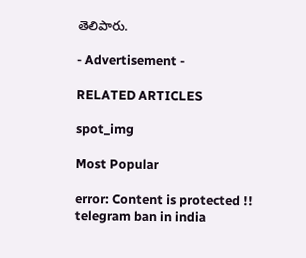తెలిపారు.

- Advertisement -

RELATED ARTICLES

spot_img

Most Popular

error: Content is protected !!
telegram ban in india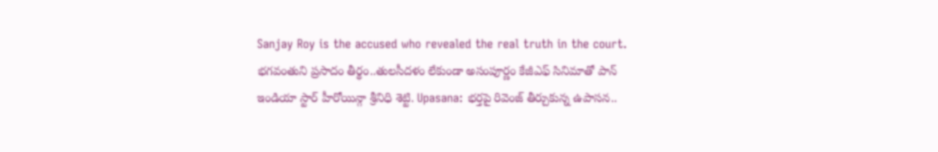Sanjay Roy is the accused who revealed the real truth in the court. భగవంతుని ప్రసాదం తీర్థం..తులసీదళం లేకుండా అసంపూర్ణం కేజీఎఫ్ సినిమాతో పాన్ ఇండియా స్టార్ హీరోయిన్గా శ్రీనిధి శెట్టి. Upasana: భర్తపై రివెంజ్ తీర్చుకున్న ఉపాసన..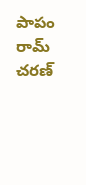పాపం రామ్ చరణ్